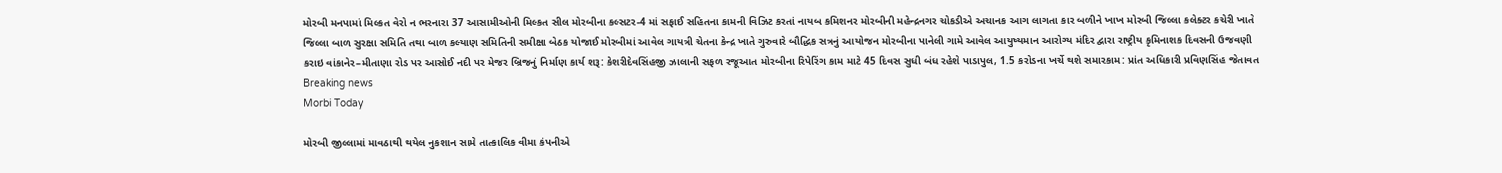મોરબી મનપામાં મિલ્કત વેરો ન ભરનારા 37 આસામીઓની મિલ્કત સીલ મોરબીના કલ્સટર-4 માં સફાઈ સહિતના કામની વિઝિટ કરતાં નાયબ કમિશનર મોરબીની મહેન્દ્રનગર ચોકડીએ અચાનક આગ લાગતા કાર બળીને ખાખ મોરબી જિલ્લા કલેક્ટર કચેરી ખાતે જિલ્લા બાળ સુરક્ષા સમિતિ તથા બાળ કલ્યાણ સમિતિની સમીક્ષા બેઠક યોજાઈ મોરબીમાં આવેલ ગાયત્રી ચેતના કેન્દ્ર ખાતે ગુરુવારે બૌદ્ધિક સત્રનું આયોજન મોરબીના પાનેલી ગામે આવેલ આયુષ્યમાન આરોગ્ય મંદિર દ્વારા રાષ્ટ્રીય કૃમિનાશક દિવસની ઉજવણી કરાઇ વાંકાનેર–મીતાણા રોડ પર આસોઈ નદી પર મેજર બ્રિજનું નિર્માણ કાર્ય શરૂ: કેશરીદેવસિંહજી ઝાલાની સફળ રજૂઆત મોરબીના રિપેરિંગ કામ માટે 45 દિવસ સુધી બંધ રહેશે પાડાપુલ, 1.5 કરોડના ખર્ચે થશે સમારકામ: પ્રાંત અધિકારી પ્રવિણસિંહ જેતાવત
Breaking news
Morbi Today

મોરબી જીલ્લામાં માવઠાથી થયેલ નુકશાન સામે તાત્કાલિક વીમા કંપનીએ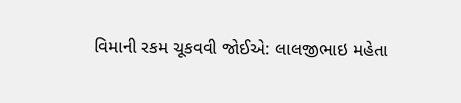વિમાની રકમ ચૂકવવી જોઈએ: લાલજીભાઇ મહેતા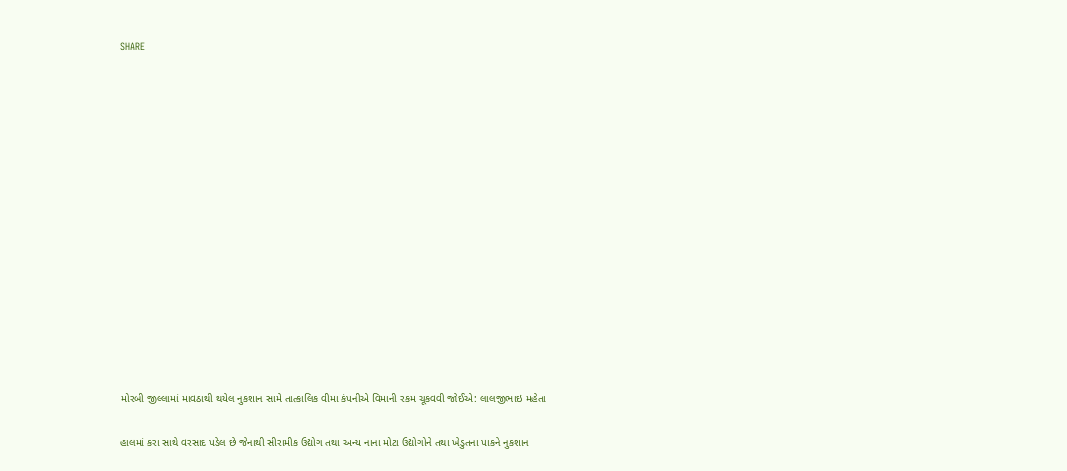SHARE















મોરબી જીલ્લામાં માવઠાથી થયેલ નુકશાન સામે તાત્કાલિક વીમા કંપનીએ વિમાની રકમ ચૂકવવી જોઈએ: લાલજીભાઇ મહેતા

હાલમાં કરા સાથે વરસાદ પડેલ છે જેનાથી સીરામીક ઉદ્યોગ તથા અન્ય નાના મોટા ઉદ્યોગોને તથા ખેડુતના પાકને નુકશાન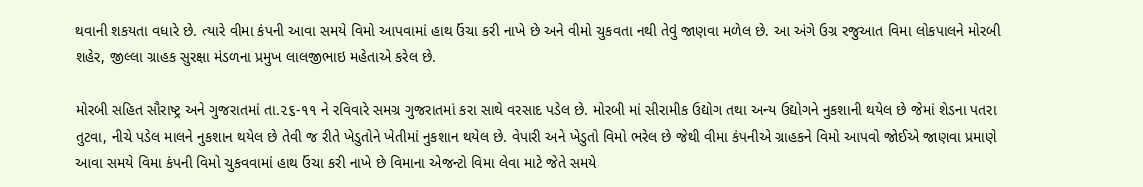થવાની શકયતા વધારે છે. ત્યારે વીમા કંપની આવા સમયે વિમો આપવામાં હાથ ઉંચા કરી નાખે છે અને વીમો ચુકવતા નથી તેવું જાણવા મળેલ છે. આ અંગે ઉગ્ર રજુઆત વિમા લોકપાલને મોરબી શહેર, જીલ્લા ગ્રાહક સુરક્ષા મંડળના પ્રમુખ લાલજીભાઇ મહેતાએ કરેલ છે.

મોરબી સહિત સૌરાષ્ટ્ર અને ગુજરાતમાં તા.૨૬-૧૧ ને રવિવારે સમગ્ર ગુજરાતમાં કરા સાથે વરસાદ પડેલ છે. મોરબી માં સીરામીક ઉદ્યોગ તથા અન્ય ઉદ્યોગને નુકશાની થયેલ છે જેમાં શેડના પતરા તુટવા, નીચે પડેલ માલને નુકશાન થયેલ છે તેવી જ રીતે ખેડુતોને ખેતીમાં નુકશાન થયેલ છે. વેપારી અને ખેડુતો વિમો ભરેલ છે જેથી વીમા કંપનીએ ગ્રાહકને વિમો આપવો જોઈએ જાણવા પ્રમાણે આવા સમયે વિમા કંપની વિમો ચુકવવામાં હાથ ઉંચા કરી નાખે છે વિમાના એજન્ટો વિમા લેવા માટે જેતે સમયે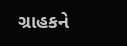ગ્રાહકને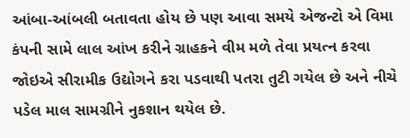આંબા-આંબલી બતાવતા હોય છે પણ આવા સમયે એજન્ટો એ વિમા કંપની સામે લાલ આંખ કરીને ગ્રાહકને વીમ મળે તેવા પ્રયત્ન કરવા જોઇએ સીરામીક ઉદ્યોગને કરા પડવાથી પતરા તુટી ગયેલ છે અને નીચે પડેલ માલ સામગ્રીને નુકશાન થયેલ છે.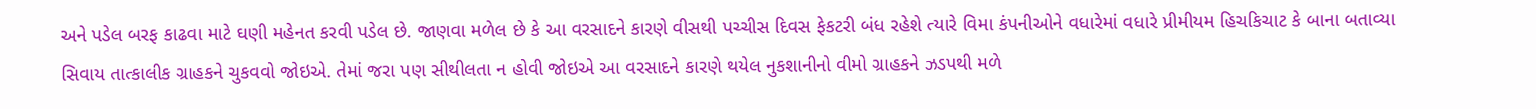અને પડેલ બરફ કાઢવા માટે ઘણી મહેનત કરવી પડેલ છે. જાણવા મળેલ છે કે આ વરસાદને કારણે વીસથી પચ્ચીસ દિવસ ફેકટરી બંધ રહેશે ત્યારે વિમા કંપનીઓને વધારેમાં વધારે પ્રીમીયમ હિચકિચાટ કે બાના બતાવ્યા સિવાય તાત્કાલીક ગ્રાહકને ચુકવવો જોઇએ. તેમાં જરા પણ સીથીલતા ન હોવી જોઇએ આ વરસાદને કારણે થયેલ નુકશાનીનો વીમો ગ્રાહકને ઝડપથી મળે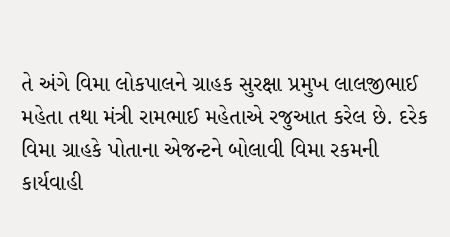તે અંગે વિમા લોકપાલને ગ્રાહક સુરક્ષા પ્રમુખ લાલજીભાઈ મહેતા તથા મંત્રી રામભાઈ મહેતાએ રજુઆત કરેલ છે. દરેક વિમા ગ્રાહકે પોતાના એજન્ટને બોલાવી વિમા રકમની કાર્યવાહી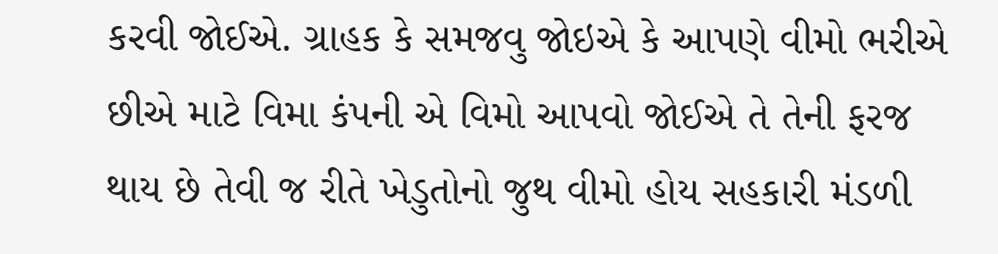કરવી જોઈએ. ગ્રાહક કે સમજવુ જોઇએ કે આપણે વીમો ભરીએ છીએ માટે વિમા કંપની એ વિમો આપવો જોઈએ તે તેની ફરજ થાય છે તેવી જ રીતે ખેડુતોનો જુથ વીમો હોય સહકારી મંડળી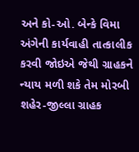અને કો-ઓ. બેન્કે વિમા અંગેની કાર્યવાહી તાત્કાલીક કરવી જોઇએ જેથી ગ્રાહકને ન્યાય મળી શકે તેમ મોરબી શહેર-જીલ્લા ગ્રાહક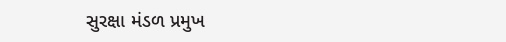સુરક્ષા મંડળ પ્રમુખ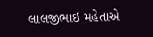લાલજીભાઇ મહેતાએ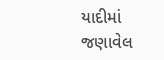યાદીમાં જણાવેલ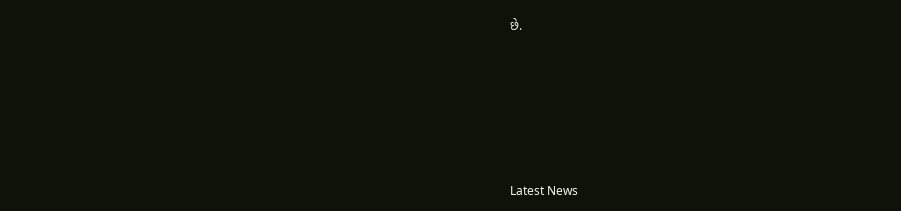છે.






Latest News